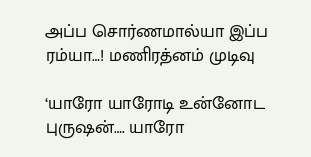அப்ப சொர்ணமால்யா இப்ப ரம்யா…! மணிரத்னம் முடிவு

‘யாரோ யாரோடி உன்னோட புருஷன்…. யாரோ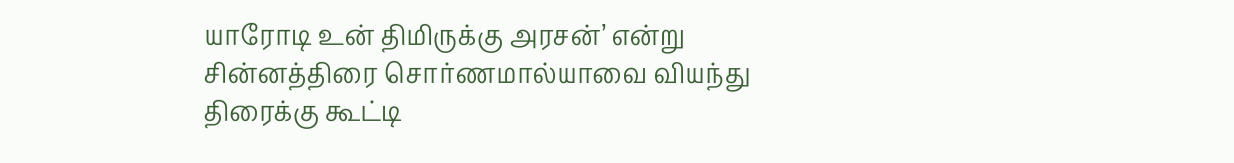யாரோடி உன் திமிருக்கு அரசன்’ என்று சின்னத்திரை சொர்ணமால்யாவை வியந்து திரைக்கு கூட்டி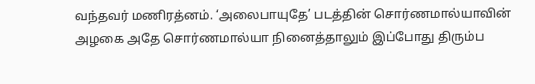வந்தவர் மணிரத்னம். ‘அலைபாயுதே’ படத்தின் சொர்ணமால்யாவின் அழகை அதே சொர்ணமால்யா நினைத்தாலும் இப்போது திரும்ப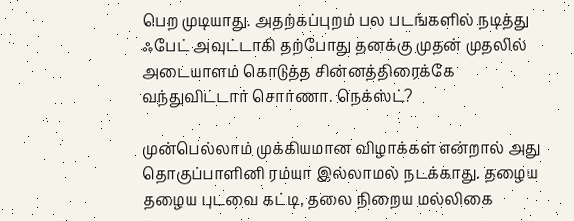பெற முடியாது. அதற்கப்புறம் பல படங்களில் நடித்து ஃபேட் அவுட்டாகி தற்போது தனக்கு முதன் முதலில் அடையாளம் கொடுத்த சின்னத்திரைக்கே வந்துவிட்டார் சொர்ணா. நெக்ஸ்ட்?

முன்பெல்லாம் முக்கியமான விழாக்கள் என்றால் அது தொகுப்பாளினி ரம்யா இல்லாமல் நடக்காது. தழைய தழைய புடவை கட்டி, தலை நிறைய மல்லிகை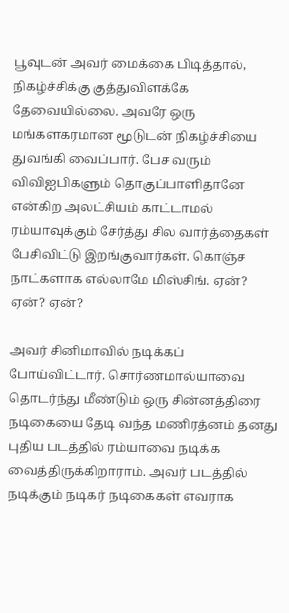பூவுடன் அவர் மைக்கை பிடித்தால், நிகழ்ச்சிக்கு குத்துவிளக்கே தேவையில்லை. அவரே ஒரு மங்களகரமான மூடுடன் நிகழ்ச்சியை துவங்கி வைப்பார். பேச வரும் விவிஐபிகளும் தொகுப்பாளிதானே என்கிற அலட்சியம் காட்டாமல் ரம்யாவுக்கும் சேர்த்து சில வார்த்தைகள் பேசிவிட்டு இறங்குவார்கள். கொஞ்ச நாட்களாக எல்லாமே மிஸ்சிங். ஏன்? ஏன்? ஏன்?

அவர் சினிமாவில் நடிக்கப் போய்விட்டார். சொர்ணமால்யாவை தொடர்ந்து மீண்டும் ஒரு சின்னத்திரை நடிகையை தேடி வந்த மணிரத்னம் தனது புதிய படத்தில் ரம்யாவை நடிக்க வைத்திருக்கிறாராம். அவர் படத்தில் நடிக்கும் நடிகர் நடிகைகள் எவராக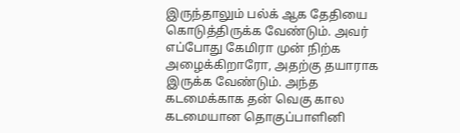இருந்தாலும் பல்க் ஆக தேதியை கொடுத்திருக்க வேண்டும். அவர் எப்போது கேமிரா முன் நிற்க அழைக்கிறாரோ, அதற்கு தயாராக இருக்க வேண்டும். அந்த கடமைக்காக தன் வெகு கால கடமையான தொகுப்பாளினி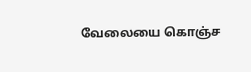வேலையை கொஞ்ச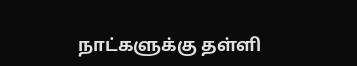நாட்களுக்கு தள்ளி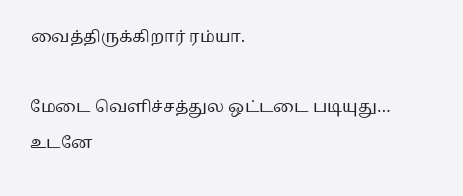வைத்திருக்கிறார் ரம்யா.

மேடை வெளிச்சத்துல ஒட்டடை படியுது… உடனே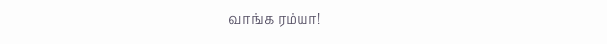வாங்க ரம்யா!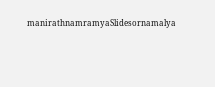manirathnamramyaSlidesornamalya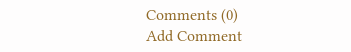Comments (0)
Add Comment